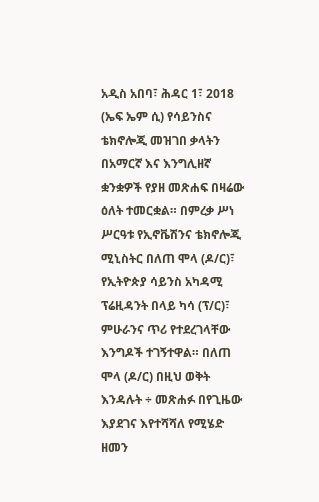አዲስ አበባ፣ ሕዳር 1፣ 2018 (ኤፍ ኤም ሲ) የሳይንስና ቴክኖሎጂ መዝገበ ቃላትን በአማርኛ እና እንግሊዘኛ ቋንቋዎች የያዘ መጽሐፍ በዛሬው ዕለት ተመርቋል። በምረቃ ሥነ ሥርዓቱ የኢኖቬሽንና ቴክኖሎጂ ሚኒስትር በለጠ ሞላ (ዶ/ር)፣ የኢትዮጵያ ሳይንስ አካዳሚ ፕሬዚዳንት በላይ ካሳ (ፕ/ር)፣ ምሁራንና ጥሪ የተደረገላቸው እንግዶች ተገኝተዋል። በለጠ ሞላ (ዶ/ር) በዚህ ወቅት እንዳሉት ÷ መጽሐፉ በየጊዜው እያደገና እየተሻሻለ የሚሄድ ዘመን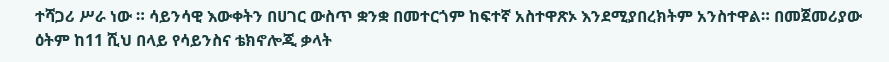ተሻጋሪ ሥራ ነው ። ሳይንሳዊ እውቀትን በሀገር ውስጥ ቋንቋ በመተርጎም ከፍተኛ አስተዋጽኦ እንደሚያበረክትም አንስተዋል። በመጀመሪያው ዕትም ከ11 ሺህ በላይ የሳይንስና ቴክኖሎጂ ቃላት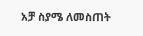አቻ ስያሜ ለመስጠት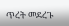ጥረት መደረጉ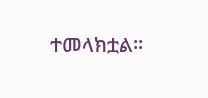ተመላክቷል።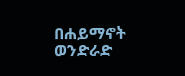በሐይማኖት ወንድራድ